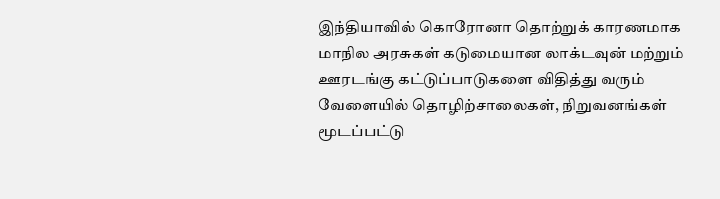இந்தியாவில் கொரோனா தொற்றுக் காரணமாக மாநில அரசுகள் கடுமையான லாக்டவுன் மற்றும் ஊரடங்கு கட்டுப்பாடுகளை விதித்து வரும் வேளையில் தொழிற்சாலைகள், நிறுவனங்கள் மூடப்பட்டு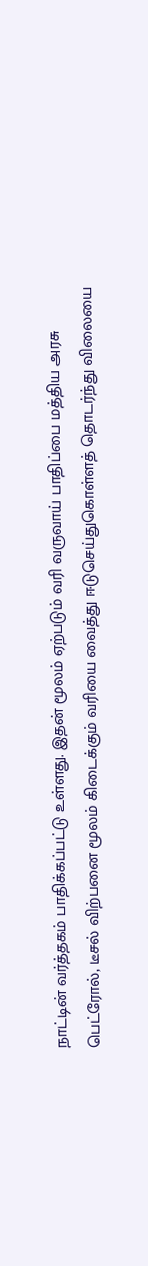நாட்டின் வர்த்தகம் பாதிக்கப்பட்டு உள்ளது. இதன் மூலம் ஏற்படும் வரி வருவாய் பாதிப்பை மத்திய அரசு பெட்ரோல், டீசல் விற்பனை மூலம் கிடைக்கும் வரியை வைத்து ஈடுசெய்துகொள்ளத் தொடர்ந்து விலையை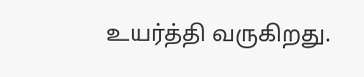உயர்த்தி வருகிறது.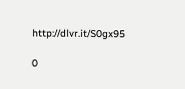http://dlvr.it/S0gx95

0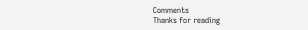Comments
Thanks for reading